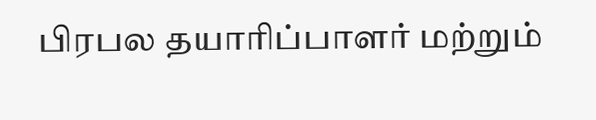பிரபல தயாரிப்பாளர் மற்றும்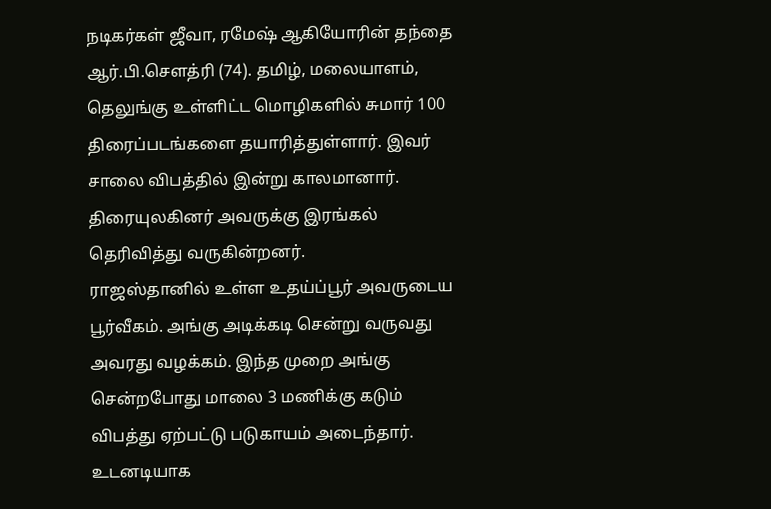நடிகர்கள் ஜீவா, ரமேஷ் ஆகியோரின் தந்தை ஆர்.பி.சௌத்ரி (74). தமிழ், மலையாளம், தெலுங்கு உள்ளிட்ட மொழிகளில் சுமார் 100 திரைப்படங்களை தயாரித்துள்ளார். இவர் சாலை விபத்தில் இன்று காலமானார். திரையுலகினர் அவருக்கு இரங்கல் தெரிவித்து வருகின்றனர்.
ராஜஸ்தானில் உள்ள உதய்ப்பூர் அவருடைய பூர்வீகம். அங்கு அடிக்கடி சென்று வருவது அவரது வழக்கம். இந்த முறை அங்கு சென்றபோது மாலை 3 மணிக்கு கடும் விபத்து ஏற்பட்டு படுகாயம் அடைந்தார். உடனடியாக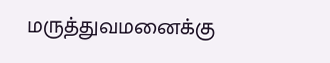மருத்துவமனைக்கு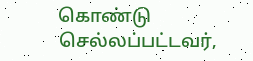கொண்டு செல்லப்பட்டவர்,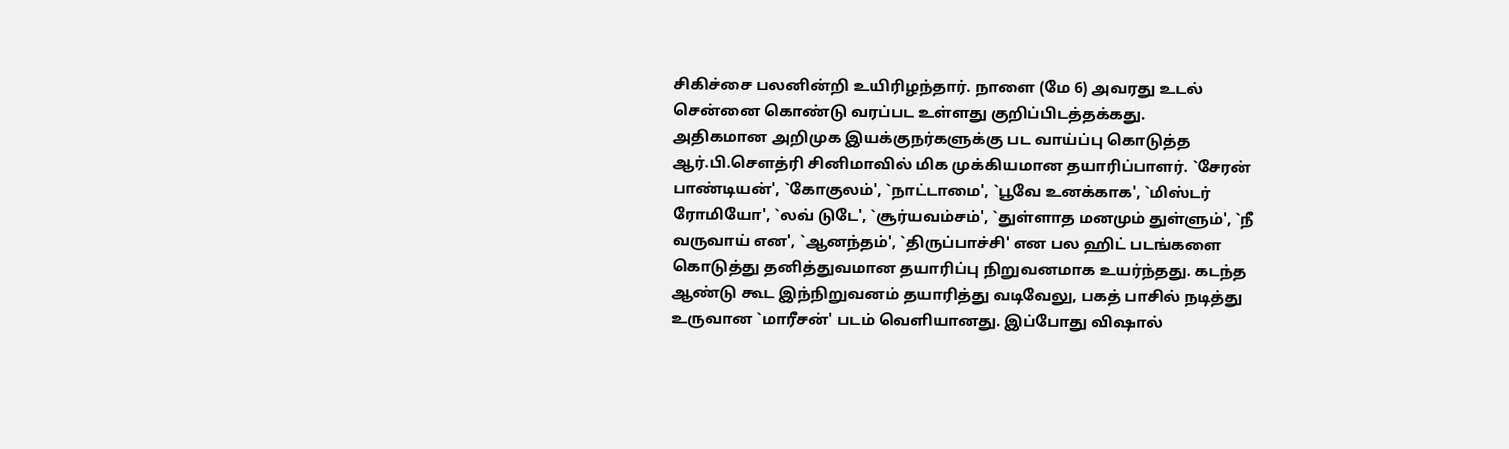சிகிச்சை பலனின்றி உயிரிழந்தார். நாளை (மே 6) அவரது உடல் சென்னை கொண்டு வரப்பட உள்ளது குறிப்பிடத்தக்கது.
அதிகமான அறிமுக இயக்குநர்களுக்கு பட வாய்ப்பு கொடுத்த ஆர்.பி.சௌத்ரி சினிமாவில் மிக முக்கியமான தயாரிப்பாளர். `சேரன் பாண்டியன்', `கோகுலம்', `நாட்டாமை', `பூவே உனக்காக', `மிஸ்டர் ரோமியோ', `லவ் டுடே', `சூர்யவம்சம்', `துள்ளாத மனமும் துள்ளும்', `நீ வருவாய் என', `ஆனந்தம்', `திருப்பாச்சி' என பல ஹிட் படங்களை கொடுத்து தனித்துவமான தயாரிப்பு நிறுவனமாக உயர்ந்தது. கடந்த ஆண்டு கூட இந்நிறுவனம் தயாரித்து வடிவேலு, பகத் பாசில் நடித்து உருவான `மாரீசன்' படம் வெளியானது. இப்போது விஷால்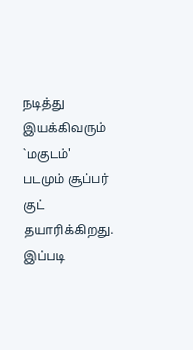நடித்து இயக்கிவரும் `மகுடம்' படமும் சூப்பர் குட் தயாரிக்கிறது. இப்படி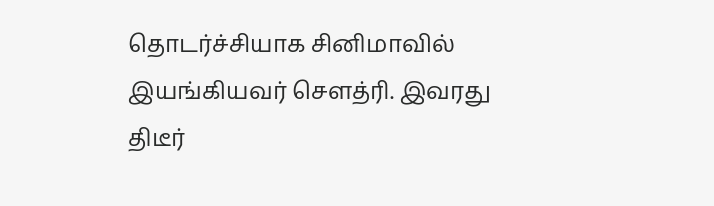தொடர்ச்சியாக சினிமாவில் இயங்கியவர் சௌத்ரி. இவரது திடீர்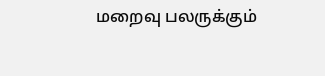மறைவு பலருக்கும்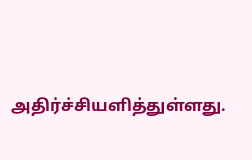அதிர்ச்சியளித்துள்ளது.